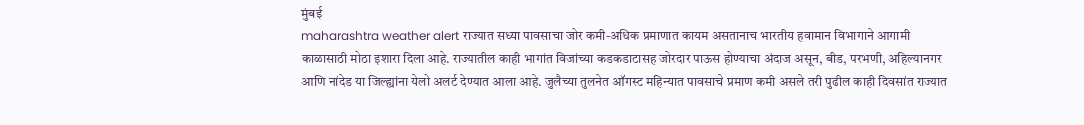मुंबई
maharashtra weather alert राज्यात सध्या पावसाचा जोर कमी-अधिक प्रमाणात कायम असतानाच भारतीय हवामान विभागाने आगामी काळासाठी मोठा इशारा दिला आहे. राज्यातील काही भागांत विजांच्या कडकडाटासह जोरदार पाऊस होण्याचा अंदाज असून, बीड, परभणी, अहिल्यानगर आणि नांदेड या जिल्ह्यांना येलो अलर्ट देण्यात आला आहे. जुलैच्या तुलनेत ऑगस्ट महिन्यात पावसाचे प्रमाण कमी असले तरी पुढील काही दिवसांत राज्यात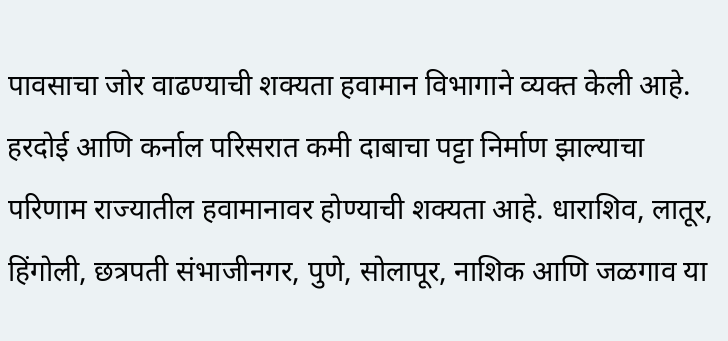पावसाचा जोर वाढण्याची शक्यता हवामान विभागाने व्यक्त केली आहे.
हरदोई आणि कर्नाल परिसरात कमी दाबाचा पट्टा निर्माण झाल्याचा परिणाम राज्यातील हवामानावर होण्याची शक्यता आहे. धाराशिव, लातूर, हिंगोली, छत्रपती संभाजीनगर, पुणे, सोलापूर, नाशिक आणि जळगाव या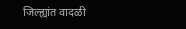जिल्ह्यांत वादळी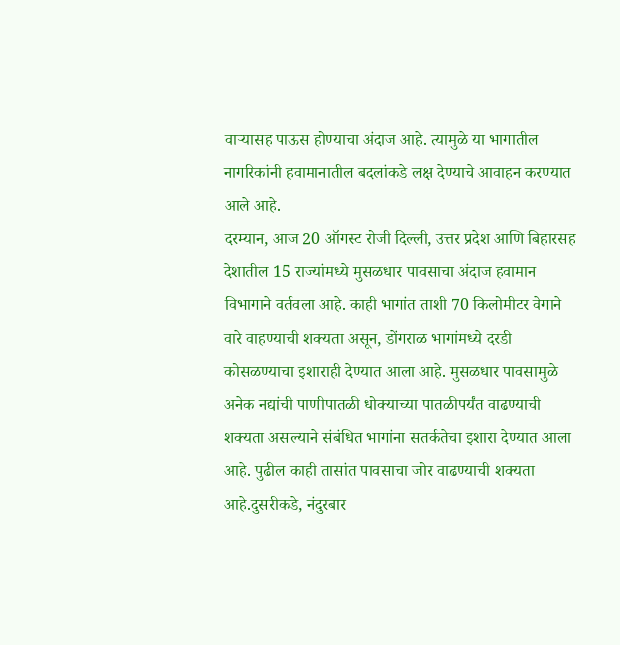वाऱ्यासह पाऊस होण्याचा अंदाज आहे. त्यामुळे या भागातील नागरिकांनी हवामानातील बदलांकडे लक्ष देण्याचे आवाहन करण्यात आले आहे.
दरम्यान, आज 20 ऑगस्ट रोजी दिल्ली, उत्तर प्रदेश आणि बिहारसह देशातील 15 राज्यांमध्ये मुसळधार पावसाचा अंदाज हवामान विभागाने वर्तवला आहे. काही भागांत ताशी 70 किलोमीटर वेगाने वारे वाहण्याची शक्यता असून, डोंगराळ भागांमध्ये दरडी कोसळण्याचा इशाराही देण्यात आला आहे. मुसळधार पावसामुळे अनेक नद्यांची पाणीपातळी धोक्याच्या पातळीपर्यंत वाढण्याची शक्यता असल्याने संबंधित भागांना सतर्कतेचा इशारा देण्यात आला आहे. पुढील काही तासांत पावसाचा जोर वाढण्याची शक्यता आहे.दुसरीकडे, नंदुरबार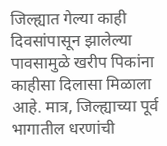जिल्ह्यात गेल्या काही दिवसांपासून झालेल्या पावसामुळे खरीप पिकांना काहीसा दिलासा मिळाला आहे. मात्र, जिल्ह्याच्या पूर्व भागातील धरणांची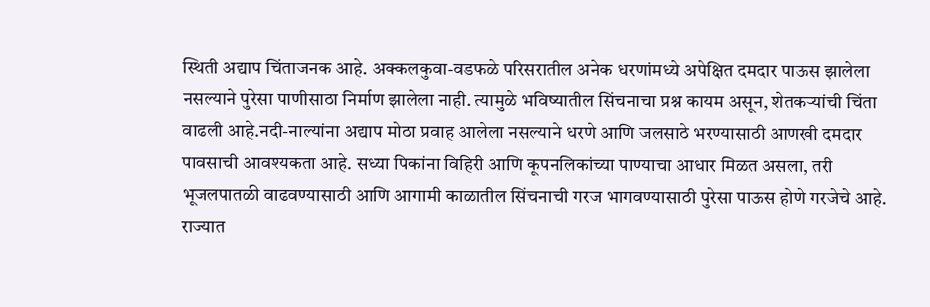स्थिती अद्याप चिंताजनक आहे. अक्कलकुवा-वडफळे परिसरातील अनेक धरणांमध्ये अपेक्षित दमदार पाऊस झालेला नसल्याने पुरेसा पाणीसाठा निर्माण झालेला नाही. त्यामुळे भविष्यातील सिंचनाचा प्रश्न कायम असून, शेतकऱ्यांची चिंता वाढली आहे.नदी-नाल्यांना अद्याप मोठा प्रवाह आलेला नसल्याने धरणे आणि जलसाठे भरण्यासाठी आणखी दमदार पावसाची आवश्यकता आहे. सध्या पिकांना विहिरी आणि कूपनलिकांच्या पाण्याचा आधार मिळत असला, तरी भूजलपातळी वाढवण्यासाठी आणि आगामी काळातील सिंचनाची गरज भागवण्यासाठी पुरेसा पाऊस होणे गरजेचे आहे.
राज्यात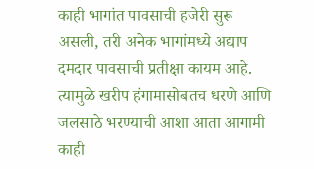काही भागांत पावसाची हजेरी सुरू असली, तरी अनेक भागांमध्ये अद्याप दमदार पावसाची प्रतीक्षा कायम आहे. त्यामुळे खरीप हंगामासोबतच धरणे आणि जलसाठे भरण्याची आशा आता आगामी काही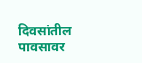दिवसांतील पावसावर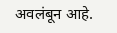अवलंबून आहे.